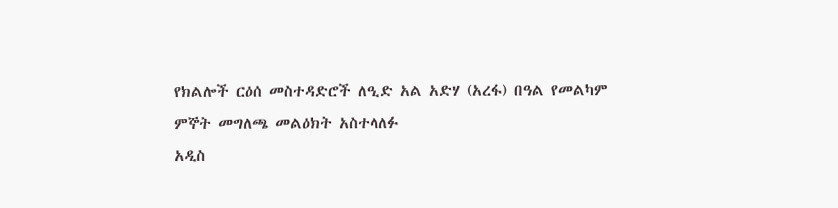የክልሎች ርዕሰ መስተዳድሮች ለዒድ አል አድሃ (አረፋ) በዓል የመልካም ምኞት መግለጫ መልዕክት አስተላለፉ
አዲስ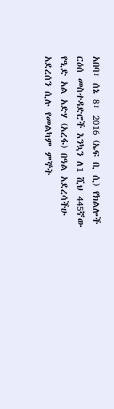አበባ፣ ሰኔ 8፣ 2016 (ኤፍ ቢ ሲ) የክልሎች ርዕሰ መስተዳድሮች እንኳን ለ1 ሺህ 445ኛው የዒድ አል አድሃ (አረፋ) በዓል አደረሳችሁ አደረሰን ሲሉ የመልካም ምኞት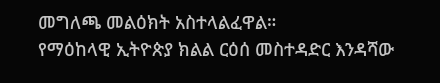መግለጫ መልዕክት አስተላልፈዋል።
የማዕከላዊ ኢትዮጵያ ክልል ርዕሰ መስተዳድር እንዳሻው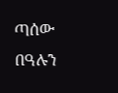ጣሰው በዓሉን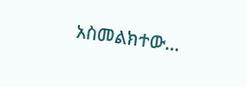አስመልክተው…